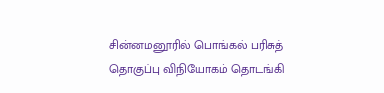சின்னமனூரில் பொங்கல் பரிசுத் தொகுப்பு விநியோகம் தொடங்கி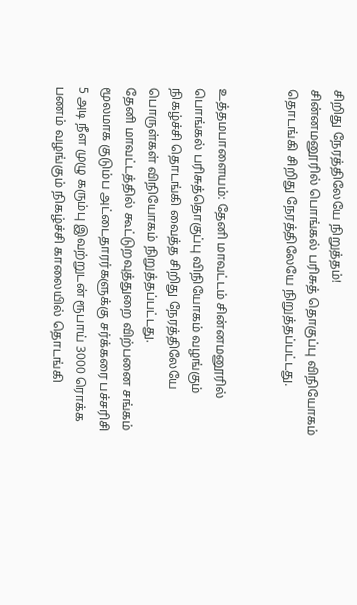சிறிது நேரத்திலேயே நிறுத்தம்!
சின்னமனூரில் பொங்கல் பரிசுத் தொகுப்பு விநியோகம் தொடங்கி சிறிது நேரத்திலேயே நிறுத்தப்பட்டது.


உத்தமபாளையம்: தேனி மாவட்டம் சின்னமனூரில் பொங்கல் பரிசுத்தொகுப்பு விநியோகம் வழங்கும் நிகழ்ச்சி தொடங்கி வைத்த சிறிது நேரத்திலேயே பொருள்கள் விநியோகம் நிறுத்தப்பட்டது.
தேனி மாவட்டத்தில் கூட்டுறவுத்துறை விற்பனை சங்கம் மூலமாக குடும்ப அட்டைதாரர்களுக்கு சர்க்கரை பச்சரிசி 5 அடி நீள முழு கரும்பு இவற்றுடன் ரூபாய் 3000 ரொக்க பணம் வழங்கும் நிகழ்ச்சி காலையில் தொடங்கி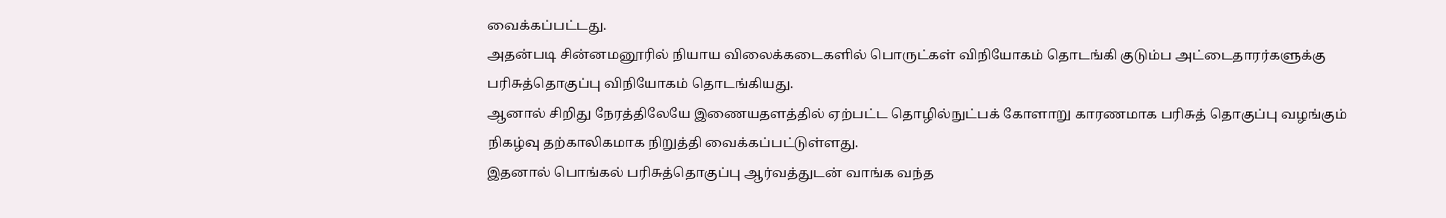வைக்கப்பட்டது.
அதன்படி சின்னமனூரில் நியாய விலைக்கடைகளில் பொருட்கள் விநியோகம் தொடங்கி குடும்ப அட்டைதாரர்களுக்கு பரிசுத்தொகுப்பு விநியோகம் தொடங்கியது.
ஆனால் சிறிது நேரத்திலேயே இணையதளத்தில் ஏற்பட்ட தொழில்நுட்பக் கோளாறு காரணமாக பரிசுத் தொகுப்பு வழங்கும் நிகழ்வு தற்காலிகமாக நிறுத்தி வைக்கப்பட்டுள்ளது.
இதனால் பொங்கல் பரிசுத்தொகுப்பு ஆர்வத்துடன் வாங்க வந்த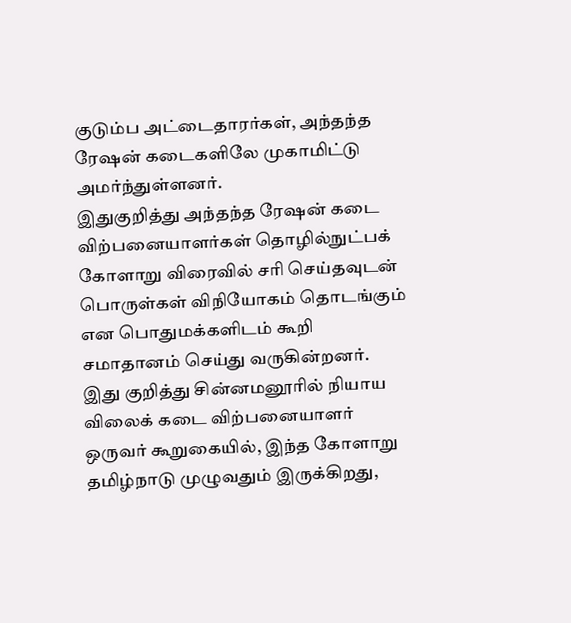குடும்ப அட்டைதாரர்கள், அந்தந்த ரேஷன் கடைகளிலே முகாமிட்டு அமர்ந்துள்ளனர்.
இதுகுறித்து அந்தந்த ரேஷன் கடை விற்பனையாளர்கள் தொழில்நுட்பக் கோளாறு விரைவில் சரி செய்தவுடன் பொருள்கள் விநியோகம் தொடங்கும் என பொதுமக்களிடம் கூறி சமாதானம் செய்து வருகின்றனர்.
இது குறித்து சின்னமனூரில் நியாய விலைக் கடை விற்பனையாளர் ஒருவர் கூறுகையில், இந்த கோளாறு தமிழ்நாடு முழுவதும் இருக்கிறது,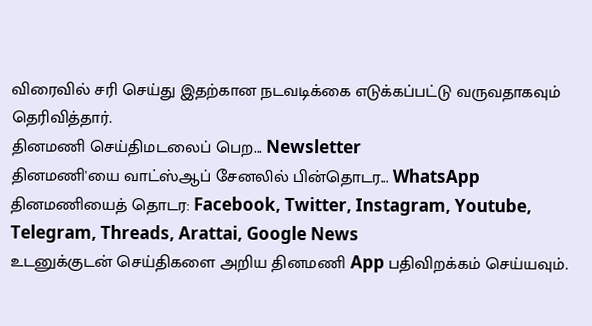விரைவில் சரி செய்து இதற்கான நடவடிக்கை எடுக்கப்பட்டு வருவதாகவும் தெரிவித்தார்.
தினமணி செய்திமடலைப் பெற... Newsletter
தினமணி'யை வாட்ஸ்ஆப் சேனலில் பின்தொடர... WhatsApp
தினமணியைத் தொடர: Facebook, Twitter, Instagram, Youtube, Telegram, Threads, Arattai, Google News
உடனுக்குடன் செய்திகளை அறிய தினமணி App பதிவிறக்கம் செய்யவும்.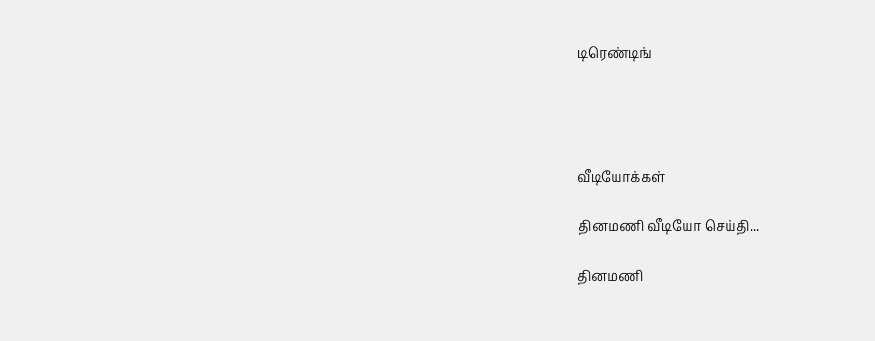டிரெண்டிங்




வீடியோக்கள்

தினமணி வீடியோ செய்தி...

தினமணி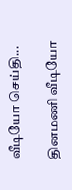வீடியோ செய்தி...

தினமணி வீடியோ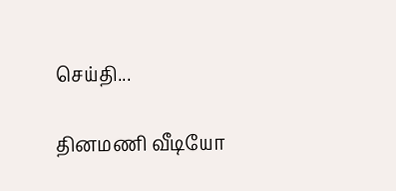செய்தி...

தினமணி வீடியோ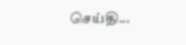செய்தி...